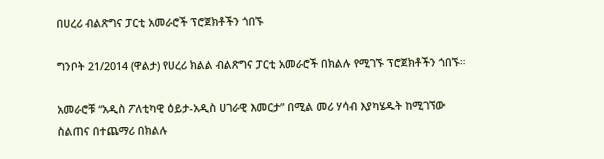በሀረሪ ብልጽግና ፓርቲ አመራሮች ፕሮጀክቶችን ጎበኙ

ግንቦት 21/2014 (ዋልታ) የሀረሪ ክልል ብልጽግና ፓርቲ አመራሮች በክልሉ የሚገኙ ፕሮጀክቶችን ጎበኙ።

አመራሮቹ “አዲስ ፖለቲካዊ ዕይታ-አዲስ ሀገራዊ እመርታ” በሚል መሪ ሃሳብ እያካሄዱት ከሚገኘው ስልጠና በተጨማሪ በክልሉ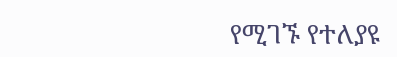የሚገኙ የተለያዩ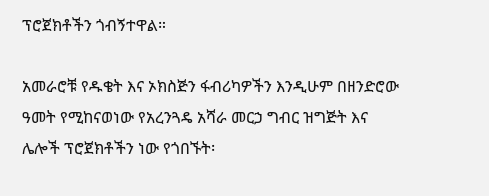ፕሮጀክቶችን ጎብኝተዋል።

አመራሮቹ የዱቄት እና ኦክስጅን ፋብሪካዎችን እንዲሁም በዘንድሮው ዓመት የሚከናወነው የአረንጓዴ አሻራ መርኃ ግብር ዝግጅት እና ሌሎች ፕሮጀክቶችን ነው የጎበኙት፡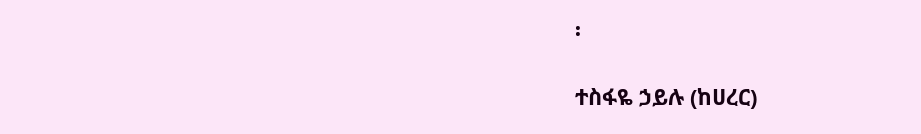፡

ተስፋዬ ኃይሉ (ከሀረር)